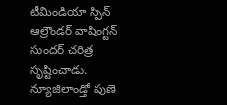టీమిండియా స్పిన్ ఆల్రౌండర్ వాషింగ్టన్ సుందర్ చరిత్ర సృష్టించాడు. న్యూజిలాండ్తో పుణె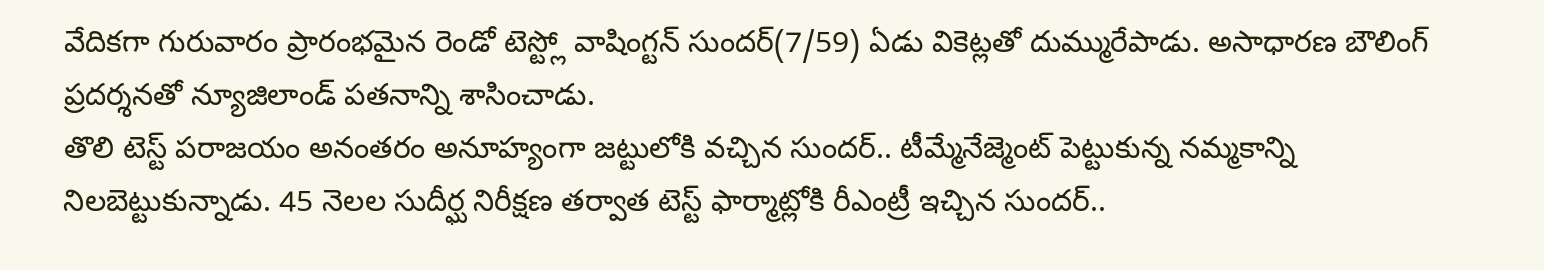వేదికగా గురువారం ప్రారంభమైన రెండో టెస్ట్లో వాషింగ్టన్ సుందర్(7/59) ఏడు వికెట్లతో దుమ్మురేపాడు. అసాధారణ బౌలింగ్ ప్రదర్శనతో న్యూజిలాండ్ పతనాన్ని శాసించాడు.
తొలి టెస్ట్ పరాజయం అనంతరం అనూహ్యంగా జట్టులోకి వచ్చిన సుందర్.. టీమ్మేనేజ్మెంట్ పెట్టుకున్న నమ్మకాన్ని నిలబెట్టుకున్నాడు. 45 నెలల సుదీర్ఘ నిరీక్షణ తర్వాత టెస్ట్ ఫార్మాట్లోకి రీఎంట్రీ ఇచ్చిన సుందర్..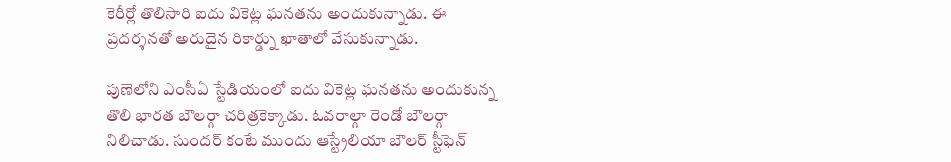కెరీర్లో తొలిసారి ఐదు వికెట్ల ఘనతను అందుకున్నాడు. ఈ ప్రదర్శనతో అరుదైన రికార్డ్ను ఖాతాలో వేసుకున్నాడు.

పుణెలోని ఎంసీఏ స్టేడియంలో ఐదు వికెట్ల ఘనతను అందుకున్న తొలి భారత బౌలర్గా చరిత్రకెక్కాడు. ఓవరాల్గా రెండో బౌలర్గా నిలిచాడు. సుందర్ కంటే ముందు ఆస్ట్రేలియా బౌలర్ స్టీఫెన్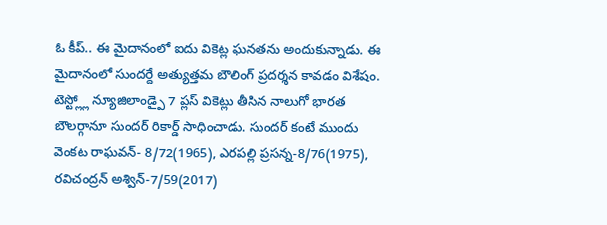ఓ కీప్.. ఈ మైదానంలో ఐదు వికెట్ల ఘనతను అందుకున్నాడు. ఈ మైదానంలో సుందర్దే అత్యుత్తమ బౌలింగ్ ప్రదర్శన కావడం విశేషం.
టెస్ట్ల్లో న్యూజిలాండ్పై 7 ప్లస్ వికెట్లు తీసిన నాలుగో భారత బౌలర్గానూ సుందర్ రికార్డ్ సాధించాడు. సుందర్ కంటే ముందు వెంకట రాఘవన్- 8/72(1965), ఎరపల్లి ప్రసన్న-8/76(1975), రవిచంద్రన్ అశ్విన్-7/59(2017)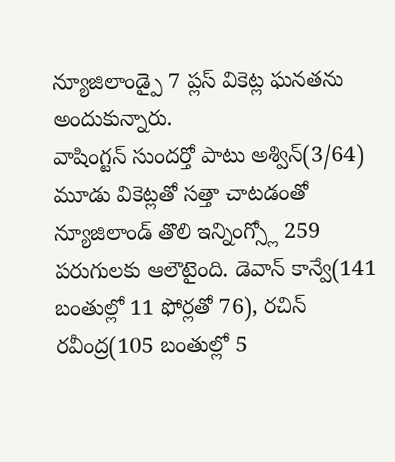న్యూజిలాండ్పై 7 ప్లస్ వికెట్ల ఘనతను అందుకున్నారు.
వాషింగ్టన్ సుందర్తో పాటు అశ్విన్(3/64) మూడు వికెట్లతో సత్తా చాటడంతో న్యూజిలాండ్ తొలి ఇన్నింగ్స్లో 259 పరుగులకు ఆలౌటైంది. డెవాన్ కాన్వే(141 బంతుల్లో 11 ఫోర్లతో 76), రచిన్ రవీంద్ర(105 బంతుల్లో 5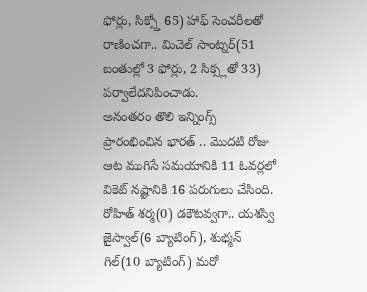ఫోర్లు, సిక్స్తో 65) హాఫ్ సెంచరీలతో రాణించగా.. మిచెల్ సాంట్నర్(51 బంతుల్లో 3 ఫోర్లు, 2 సిక్స్లతో 33) పర్వాలేదనిపించాడు.
అనంతరం తొలి ఇన్నింగ్స్ ప్రారంభించిన భారత్ .. మొదటి రోజు ఆట ముగిసే సమయానికి 11 ఓవర్లలో వికెట్ నష్టానికి 16 పరుగులు చేసింది. రోహిత్ శర్మ(0) డకౌటవ్వగా.. యశస్వి జైస్వాల్(6 బ్యాటింగ్), శుభ్మన్ గిల్(10 బ్యాటింగ్) మరో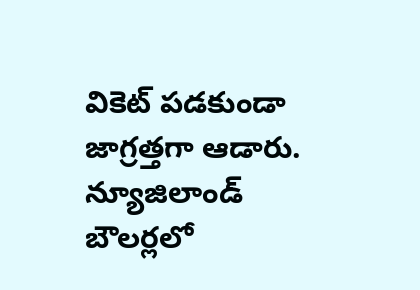వికెట్ పడకుండా జాగ్రత్తగా ఆడారు. న్యూజిలాండ్ బౌలర్లలో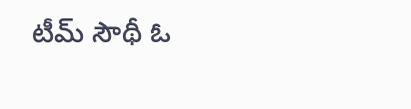టీమ్ సౌథీ ఓ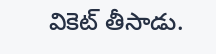వికెట్ తీసాడు.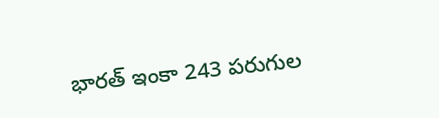భారత్ ఇంకా 243 పరుగుల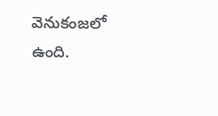వెనుకంజలో ఉంది.